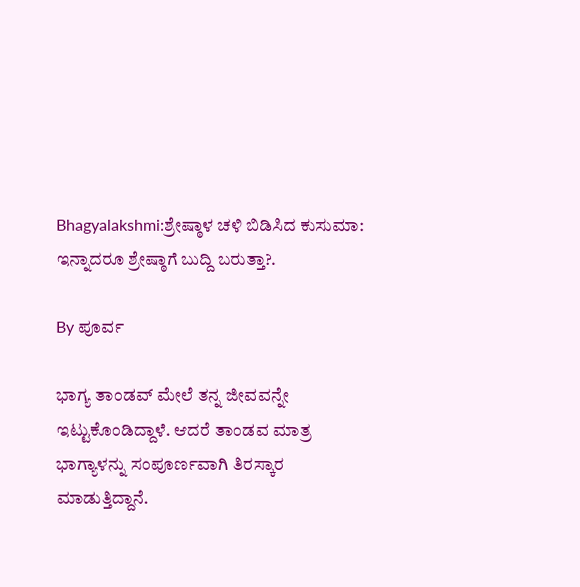Bhagyalakshmi:ಶ್ರೇಷ್ಠಾಳ ಚಳಿ ಬಿಡಿಸಿದ ಕುಸುಮಾ: ಇನ್ನಾದರೂ ಶ್ರೇಷ್ಠಾಗೆ ಬುದ್ದಿ ಬರುತ್ತಾ?.

By ಪೂರ್ವ

ಭಾಗ್ಯ ತಾಂಡವ್ ಮೇಲೆ ತನ್ನ ಜೀವವನ್ನೇ ಇಟ್ಟುಕೊಂಡಿದ್ದಾಳೆ. ಆದರೆ ತಾಂಡವ ಮಾತ್ರ ಭಾಗ್ಯಾಳನ್ನು ಸಂಪೂರ್ಣವಾಗಿ ತಿರಸ್ಕಾರ ಮಾಡುತ್ತಿದ್ದಾನೆ.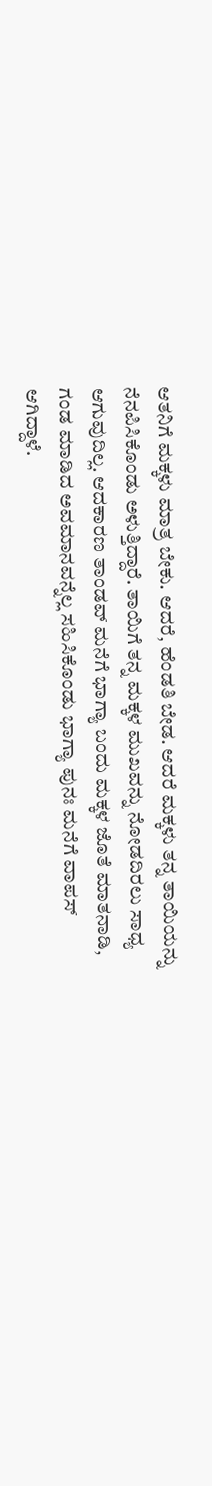ಆತನಿಗೆ ಮಕ್ಕಳು ಮಾತ್ರ ಬೇಕು. ಆದರೆ, ಹೆಂಡತಿ ಬೇಡ. ಆದರೆ ಮಕ್ಕಳು ತನ್ನ ತಾಯಿಯನ್ನು ನೆನಪಿಸಿಕೊಂಡು ಅಳುತ್ತಿದ್ದಾರೆ. ತಾಯಿಗೆ ತನ್ನ ಮಕ್ಕಳ ಮುಖವನ್ನು ನೋಡದಿರಲು ಸಾಧ್ಯ ಆಗುವುದಿಲ್ಲ. ಆದಕಾರಣ ತಾಂಡವ್ ಮನೆಗೆ ಭಾಗ್ಯಾ ಬಂದು ಮಕ್ಕಳ ಜೊತೆ ಮಾತನಾಡಿ, ಗಂಡ ಮಾಡಿದ ಅವಮಾನವನ್ನೆಲ್ಲ ಸಹಿಸಿಕೊಂಡು ಭಾಗ್ಯಾ ಪುನಃ ಮನೆಗೆ ವಾಪಸ್ ಆಗಿದ್ದಾಳೆ.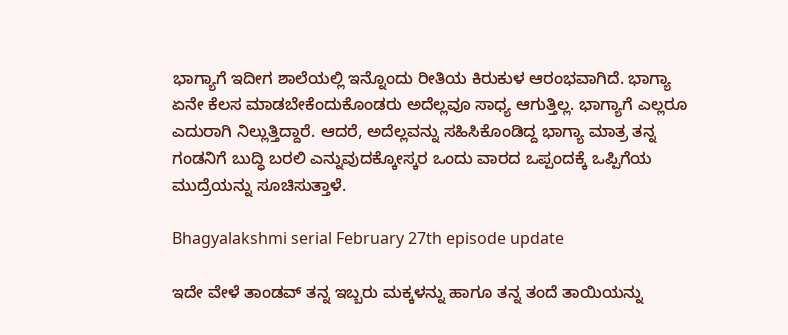ಭಾಗ್ಯಾಗೆ ಇದೀಗ ಶಾಲೆಯಲ್ಲಿ ಇನ್ನೊಂದು ರೀತಿಯ ಕಿರುಕುಳ ಆರಂಭವಾಗಿದೆ. ಭಾಗ್ಯಾ ಏನೇ ಕೆಲಸ ಮಾಡಬೇಕೆಂದುಕೊಂಡರು ಅದೆಲ್ಲವೂ ಸಾಧ್ಯ ಆಗುತ್ತಿಲ್ಲ. ಭಾಗ್ಯಾಗೆ ಎಲ್ಲರೂ ಎದುರಾಗಿ ನಿಲ್ಲುತ್ತಿದ್ದಾರೆ. ಆದರೆ, ಅದೆಲ್ಲವನ್ನು ಸಹಿಸಿಕೊಂಡಿದ್ದ ಭಾಗ್ಯಾ ಮಾತ್ರ ತನ್ನ ಗಂಡನಿಗೆ ಬುದ್ಧಿ ಬರಲಿ ಎನ್ನುವುದಕ್ಕೋಸ್ಕರ ಒಂದು ವಾರದ ಒಪ್ಪಂದಕ್ಕೆ ಒಪ್ಪಿಗೆಯ ಮುದ್ರೆಯನ್ನು ಸೂಚಿಸುತ್ತಾಳೆ.

Bhagyalakshmi serial February 27th episode update

ಇದೇ ವೇಳೆ ತಾಂಡವ್ ತನ್ನ ಇಬ್ಬರು ಮಕ್ಕಳನ್ನು ಹಾಗೂ ತನ್ನ ತಂದೆ ತಾಯಿಯನ್ನು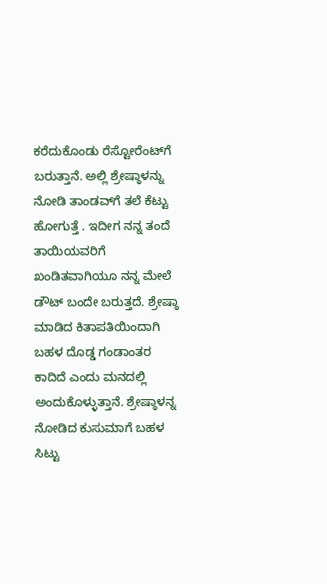ಕರೆದುಕೊಂಡು ರೆಸ್ಟೋರೆಂಟ್‌ಗೆ ಬರುತ್ತಾನೆ. ಅಲ್ಲಿ ಶ್ರೇಷ್ಠಾಳನ್ನು ನೋಡಿ ತಾಂಡವ್‌ಗೆ ತಲೆ ಕೆಟ್ಟು ಹೋಗುತ್ತೆ . ಇದೀಗ ನನ್ನ ತಂದೆ ತಾಯಿಯವರಿಗೆ ಖಂಡಿತವಾಗಿಯೂ ನನ್ನ ಮೇಲೆ ಡೌಟ್ ಬಂದೇ ಬರುತ್ತದೆ. ಶ್ರೇಷ್ಠಾ ಮಾಡಿದ ಕಿತಾಪತಿಯಿಂದಾಗಿ ಬಹಳ ದೊಡ್ಡ ಗಂಡಾಂತರ ಕಾದಿದೆ ಎಂದು ಮನದಲ್ಲಿ ಅಂದುಕೊಳ್ಳುತ್ತಾನೆ. ಶ್ರೇಷ್ಠಾಳನ್ನ ನೋಡಿದ ಕುಸುಮಾಗೆ ಬಹಳ ಸಿಟ್ಟು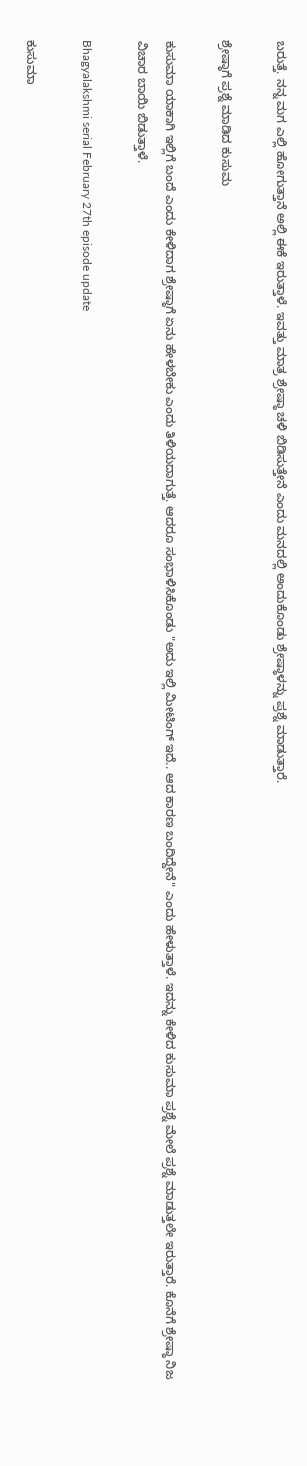ಬರುತ್ತೆ. ನನ್ನ ಮಗ ಎಲ್ಲಿ ಹೋಗುತ್ತಾನೆ ಅಲ್ಲಿ ಈಕೆ ಇರುತ್ತಾಳೆ. ಇವತ್ತು ಮಾತ್ರ ಶ್ರೇಷ್ಠಾ ಚಳಿ ಬಿಡಿಸುತ್ತೇನೆ ಎಂದು ಮನದಲ್ಲಿ ಅಂದುಕೊಂಡು ಶ್ರೇಷ್ಠಾಳನ್ನು ಪ್ರಶ್ನೆ ಮಾಡುತ್ತಾರೆ.

ಶ್ರೇಷ್ಠಾಗೆ ಪ್ರಶ್ನೆ ಮಾಡಿದ ಕುಸುಮ

ಕುಸುಮಾ ಯಾಕಾಗಿ ಇಲ್ಲಿಗೆ ಬಂದೆ ಎಂದು ಕೇಳಿದಾಗ ಶ್ರೇಷ್ಠಾಗೆ ಏನು ಹೇಳಬೇಕು ಎಂದು ತಿಳಿಯದಾಗುತ್ತೆ. ಆದರೂ ಸಂಭಾಳಿಸಿಕೊಂಡು "ಅದು ಇಲ್ಲಿ ಮೀಟಿಂಗ್ ಇದೆ.. ಆದ ಕಾರಣ ಬಂದಿದ್ದೇನೆ" ಎಂದು ಹೇಳುತ್ತಾಳೆ. ಇದನ್ನು ಕೇಳಿದ ಕುಸುಮಾ ಪ್ರಶ್ನೆ ಮೇಲೆ ಪ್ರಶ್ನೆ ಮಾಡುತ್ತಲೇ ಇರುತ್ತಾರೆ. ಕೊನೆಗೆ ಶ್ರೇಷ್ಠಾ ನಿಜ ವಿಚಾರ ಬಾಯಿ ಬಿಡುತ್ತಾಳೆ.

Bhagyalakshmi serial February 27th episode update

ಕುಸುಮಾ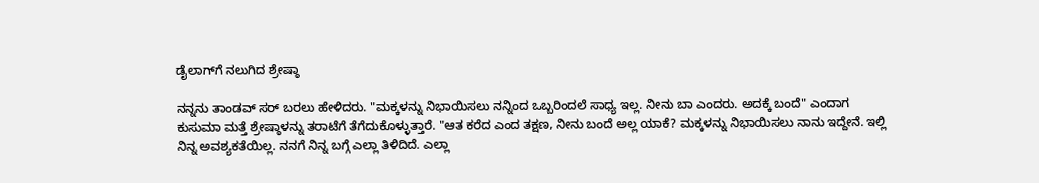ಡೈಲಾಗ್‌ಗೆ ನಲುಗಿದ ಶ್ರೇಷ್ಠಾ

ನನ್ನನು ತಾಂಡವ್ ಸರ್ ಬರಲು ಹೇಳಿದರು. "ಮಕ್ಕಳನ್ನು ನಿಭಾಯಿಸಲು ನನ್ನಿಂದ ಒಬ್ಬರಿಂದಲೆ ಸಾಧ್ಯ ಇಲ್ಲ. ನೀನು ಬಾ ಎಂದರು. ಅದಕ್ಕೆ ಬಂದೆ" ಎಂದಾಗ ಕುಸುಮಾ ಮತ್ತೆ ಶ್ರೇಷ್ಠಾಳನ್ನು ತರಾಟೆಗೆ ತೆಗೆದುಕೊಳ್ಳುತ್ತಾರೆ. "ಆತ ಕರೆದ ಎಂದ ತಕ್ಷಣ, ನೀನು ಬಂದೆ ಅಲ್ಲ ಯಾಕೆ? ಮಕ್ಕಳನ್ನು ನಿಭಾಯಿಸಲು ನಾನು ಇದ್ದೇನೆ. ಇಲ್ಲಿ ನಿನ್ನ ಅವಶ್ಯಕತೆಯಿಲ್ಲ. ನನಗೆ ನಿನ್ನ ಬಗ್ಗೆ ಎಲ್ಲಾ ತಿಳಿದಿದೆ. ಎಲ್ಲಾ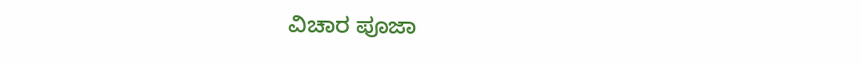ವಿಚಾರ ಪೂಜಾ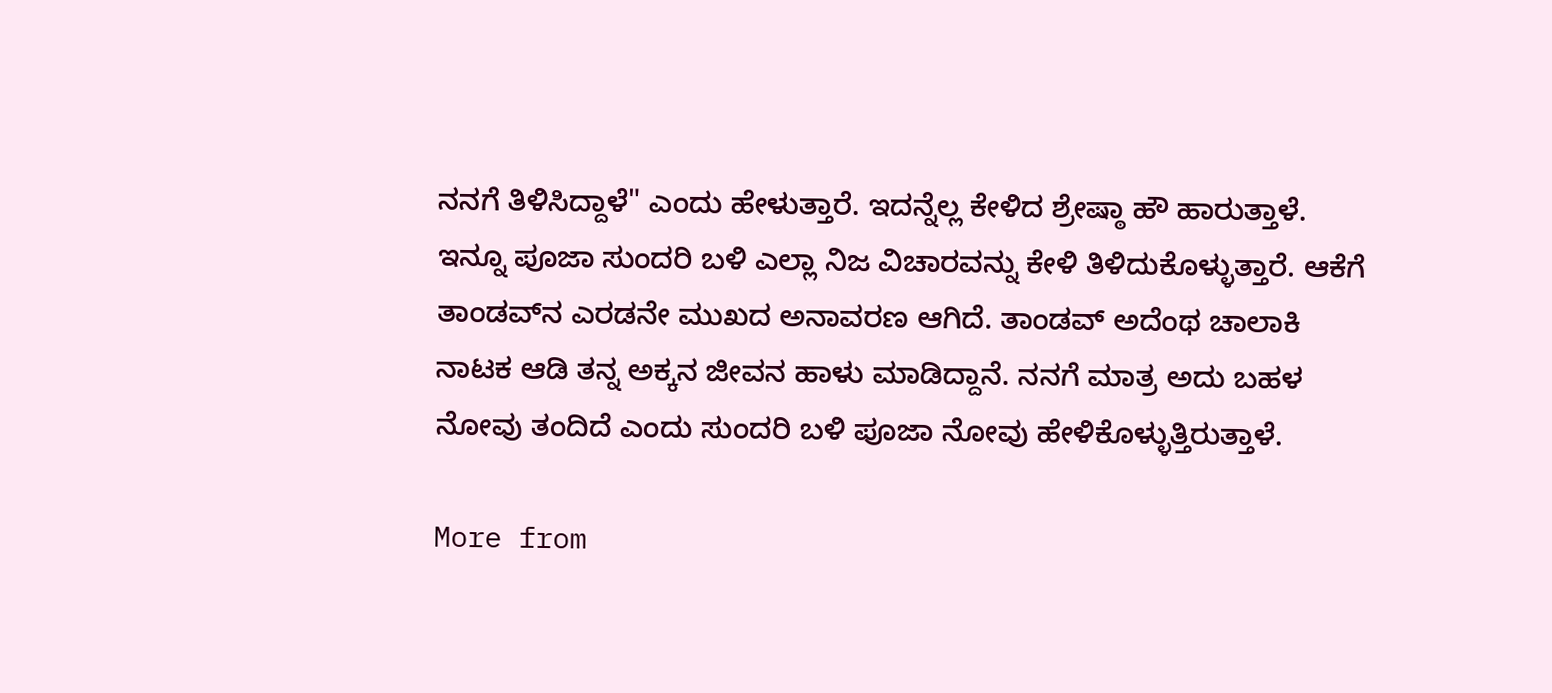ನನಗೆ ತಿಳಿಸಿದ್ದಾಳೆ" ಎಂದು ಹೇಳುತ್ತಾರೆ. ಇದನ್ನೆಲ್ಲ ಕೇಳಿದ ಶ್ರೇಷ್ಠಾ ಹೌ ಹಾರುತ್ತಾಳೆ. ಇನ್ನೂ ಪೂಜಾ ಸುಂದರಿ ಬಳಿ ಎಲ್ಲಾ ನಿಜ ವಿಚಾರವನ್ನು ಕೇಳಿ ತಿಳಿದುಕೊಳ್ಳುತ್ತಾರೆ. ಆಕೆಗೆ ತಾಂಡವ್‌ನ ಎರಡನೇ ಮುಖದ ಅನಾವರಣ ಆಗಿದೆ. ತಾಂಡವ್ ಅದೆಂಥ ಚಾಲಾಕಿ ನಾಟಕ ಆಡಿ ತನ್ನ ಅಕ್ಕನ ಜೀವನ ಹಾಳು ಮಾಡಿದ್ದಾನೆ. ನನಗೆ ಮಾತ್ರ ಅದು ಬಹಳ ನೋವು ತಂದಿದೆ ಎಂದು ಸುಂದರಿ ಬಳಿ ಪೂಜಾ ನೋವು ಹೇಳಿಕೊಳ್ಳುತ್ತಿರುತ್ತಾಳೆ.

More from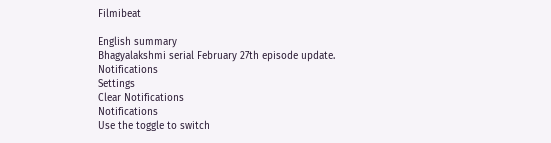Filmibeat

English summary
Bhagyalakshmi serial February 27th episode update.
Notifications
Settings
Clear Notifications
Notifications
Use the toggle to switch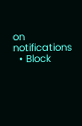on notifications
  • Block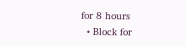for 8 hours
  • Block for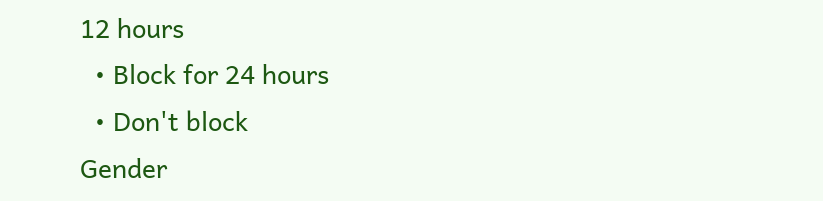12 hours
  • Block for 24 hours
  • Don't block
Gender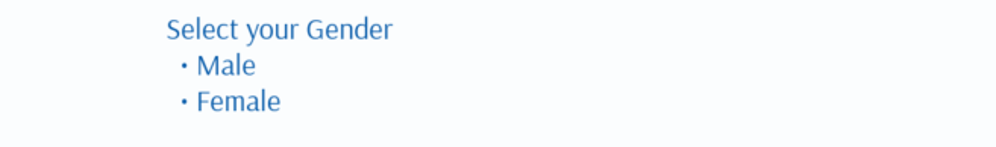Select your Gender
  • Male
  • Female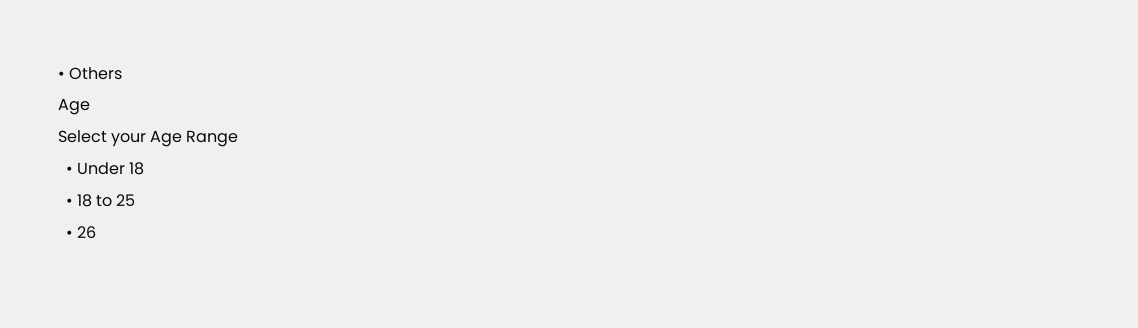• Others
Age
Select your Age Range
  • Under 18
  • 18 to 25
  • 26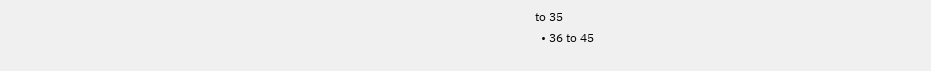to 35
  • 36 to 45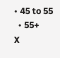• 45 to 55
  • 55+
X